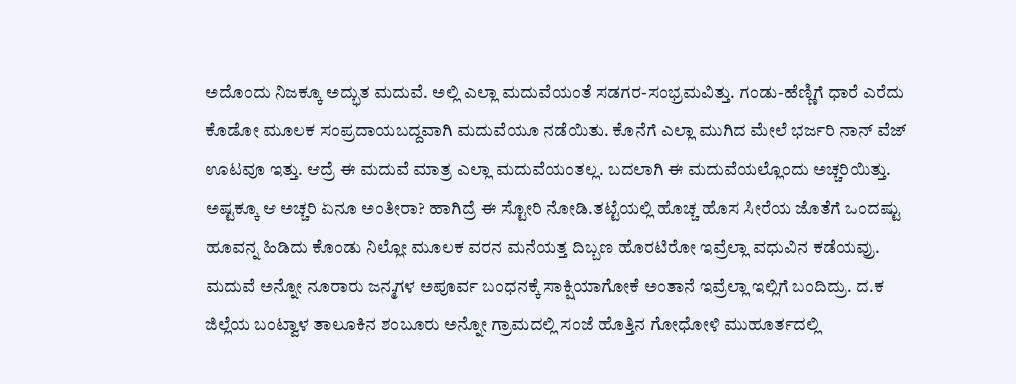ಅದೊಂದು ನಿಜಕ್ಕೂ ಅದ್ಭುತ ಮದುವೆ. ಅಲ್ಲಿ ಎಲ್ಲಾ ಮದುವೆಯಂತೆ ಸಡಗರ-ಸಂಭ್ರಮವಿತ್ತು. ಗಂಡು-ಹೆಣ್ಣಿಗೆ ಧಾರೆ ಎರೆದು ಕೊಡೋ ಮೂಲಕ ಸಂಪ್ರದಾಯಬದ್ದವಾಗಿ ಮದುವೆಯೂ ನಡೆಯಿತು. ಕೊನೆಗೆ ಎಲ್ಲಾ ಮುಗಿದ ಮೇಲೆ ಭರ್ಜರಿ ನಾನ್ ವೆಜ್ ಊಟವೂ ಇತ್ತು. ಆದ್ರೆ ಈ ಮದುವೆ ಮಾತ್ರ ಎಲ್ಲಾ ಮದುವೆಯಂತಲ್ಲ. ಬದಲಾಗಿ ಈ ಮದುವೆಯಲ್ಲೊಂದು ಅಚ್ಚರಿಯಿತ್ತು. ಅಷ್ಟಕ್ಕೂ ಆ ಅಚ್ಚರಿ ಏನೂ ಅಂತೀರಾ? ಹಾಗಿದ್ರೆ ಈ ಸ್ಟೋರಿ ನೋಡಿ.ತಟ್ಟೆಯಲ್ಲಿ ಹೊಚ್ಚ ಹೊಸ ಸೀರೆಯ ಜೊತೆಗೆ ಒಂದಷ್ಟು ಹೂವನ್ನ ಹಿಡಿದು ಕೊಂಡು ನಿಲ್ಲೋ ಮೂಲಕ ವರನ ಮನೆಯತ್ತ ದಿಬ್ಬಣ ಹೊರಟಿರೋ ಇವ್ರೆಲ್ಲಾ ವಧುವಿನ ಕಡೆಯವ್ರು. ಮದುವೆ ಅನ್ನೋ ನೂರಾರು ಜನ್ಮಗಳ ಅಪೂರ್ವ ಬಂಧನಕ್ಕೆ ಸಾಕ್ಷಿಯಾಗೋಕೆ ಅಂತಾನೆ ಇವ್ರೆಲ್ಲಾ ಇಲ್ಲಿಗೆ ಬಂದಿದ್ರು. ದ.ಕ ಜಿಲ್ಲೆಯ ಬಂಟ್ವಾಳ ತಾಲೂಕಿನ ಶಂಬೂರು ಅನ್ನೋ ಗ್ರಾಮದಲ್ಲಿ ಸಂಜೆ ಹೊತ್ತಿನ ಗೋಧೋಳಿ ಮುಹೂರ್ತದಲ್ಲಿ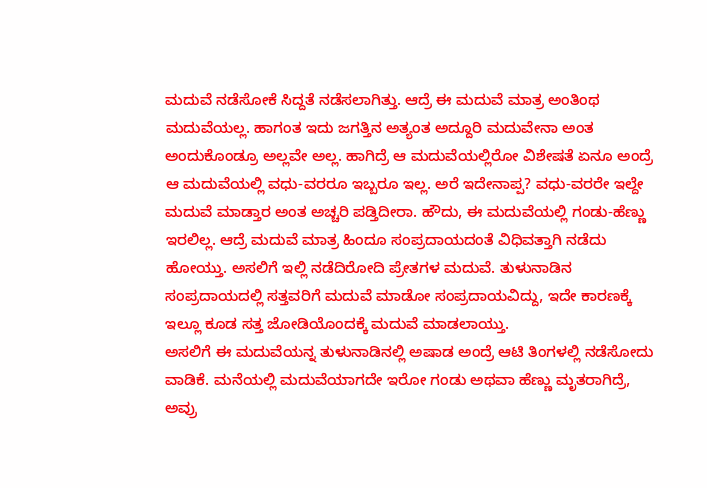ಮದುವೆ ನಡೆಸೋಕೆ ಸಿದ್ದತೆ ನಡೆಸಲಾಗಿತ್ತು. ಆದ್ರೆ ಈ ಮದುವೆ ಮಾತ್ರ ಅಂತಿಂಥ ಮದುವೆಯಲ್ಲ. ಹಾಗಂತ ಇದು ಜಗತ್ತಿನ ಅತ್ಯಂತ ಅದ್ದೂರಿ ಮದುವೇನಾ ಅಂತ ಅಂದುಕೊಂಡ್ರೂ ಅಲ್ಲವೇ ಅಲ್ಲ. ಹಾಗಿದ್ರೆ ಆ ಮದುವೆಯಲ್ಲಿರೋ ವಿಶೇಷತೆ ಏನೂ ಅಂದ್ರೆ ಆ ಮದುವೆಯಲ್ಲಿ ವಧು-ವರರೂ ಇಬ್ಬರೂ ಇಲ್ಲ. ಅರೆ ಇದೇನಾಪ್ಪ? ವಧು-ವರರೇ ಇಲ್ದೇ ಮದುವೆ ಮಾಡ್ತಾರ ಅಂತ ಅಚ್ಚರಿ ಪಡ್ತಿದೀರಾ. ಹೌದು, ಈ ಮದುವೆಯಲ್ಲಿ ಗಂಡು-ಹೆಣ್ಣು ಇರಲಿಲ್ಲ. ಆದ್ರೆ ಮದುವೆ ಮಾತ್ರ ಹಿಂದೂ ಸಂಪ್ರದಾಯದಂತೆ ವಿಧಿವತ್ತಾಗಿ ನಡೆದು ಹೋಯ್ತು. ಅಸಲಿಗೆ ಇಲ್ಲಿ ನಡೆದಿರೋದಿ ಪ್ರೇತಗಳ ಮದುವೆ. ತುಳುನಾಡಿನ ಸಂಪ್ರದಾಯದಲ್ಲಿ ಸತ್ತವರಿಗೆ ಮದುವೆ ಮಾಡೋ ಸಂಪ್ರದಾಯವಿದ್ದು, ಇದೇ ಕಾರಣಕ್ಕೆ ಇಲ್ಲೂ ಕೂಡ ಸತ್ತ ಜೋಡಿಯೊಂದಕ್ಕೆ ಮದುವೆ ಮಾಡಲಾಯ್ತು.
ಅಸಲಿಗೆ ಈ ಮದುವೆಯನ್ನ ತುಳುನಾಡಿನಲ್ಲಿ ಅಷಾಡ ಅಂದ್ರೆ ಆಟಿ ತಿಂಗಳಲ್ಲಿ ನಡೆಸೋದು ವಾಡಿಕೆ. ಮನೆಯಲ್ಲಿ ಮದುವೆಯಾಗದೇ ಇರೋ ಗಂಡು ಅಥವಾ ಹೆಣ್ಣು ಮೃತರಾಗಿದ್ರೆ, ಅವ್ರು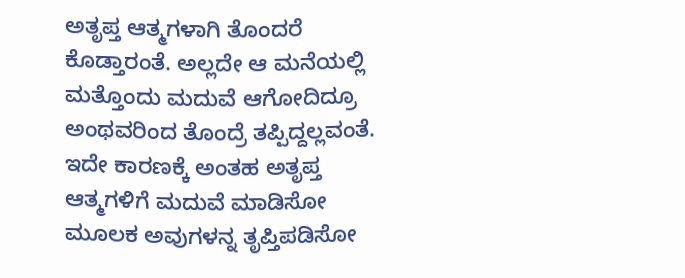ಅತೃಪ್ತ ಆತ್ಮಗಳಾಗಿ ತೊಂದರೆ ಕೊಡ್ತಾರಂತೆ. ಅಲ್ಲದೇ ಆ ಮನೆಯಲ್ಲಿ ಮತ್ತೊಂದು ಮದುವೆ ಆಗೋದಿದ್ರೂ ಅಂಥವರಿಂದ ತೊಂದ್ರೆ ತಪ್ಪಿದ್ದಲ್ಲವಂತೆ. ಇದೇ ಕಾರಣಕ್ಕೆ ಅಂತಹ ಅತೃಪ್ತ ಆತ್ಮಗಳಿಗೆ ಮದುವೆ ಮಾಡಿಸೋ ಮೂಲಕ ಅವುಗಳನ್ನ ತೃಪ್ತಿಪಡಿಸೋ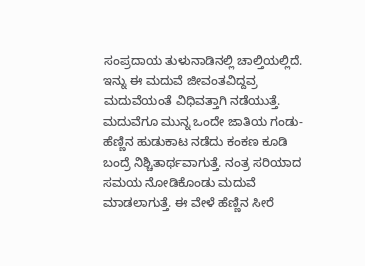ಸಂಪ್ರದಾಯ ತುಳುನಾಡಿನಲ್ಲಿ ಚಾಲ್ತಿಯಲ್ಲಿದೆ. ಇನ್ನು ಈ ಮದುವೆ ಜೀವಂತವಿದ್ದವ್ರ ಮದುವೆಯಂತೆ ವಿಧಿವತ್ತಾಗಿ ನಡೆಯುತ್ತೆ. ಮದುವೆಗೂ ಮುನ್ನ ಒಂದೇ ಜಾತಿಯ ಗಂಡು-ಹೆಣ್ಣಿನ ಹುಡುಕಾಟ ನಡೆದು ಕಂಕಣ ಕೂಡಿ ಬಂದ್ರೆ ನಿಶ್ಚಿತಾರ್ಥವಾಗುತ್ತೆ. ನಂತ್ರ ಸರಿಯಾದ ಸಮಯ ನೋಡಿಕೊಂಡು ಮದುವೆ ಮಾಡಲಾಗುತ್ತೆ. ಈ ವೇಳೆ ಹೆಣ್ಣಿನ ಸೀರೆ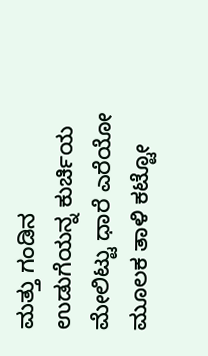ಮತ್ತು ಗಂಡಿನ ಉಡುಗೆಯನ್ನ ಕುರ್ಚಿಯ ಮೇಲಿಟ್ಟು ಧಾರೆ ಎರೆಯೋ ಮೂಲಕ ತಾಳಿ ಕಟ್ಟೋ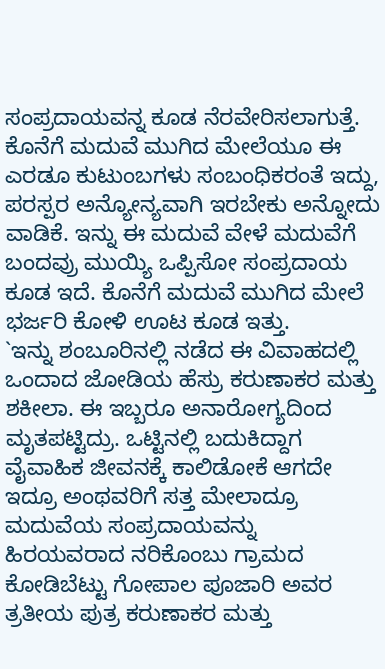ಸಂಪ್ರದಾಯವನ್ನ ಕೂಡ ನೆರವೇರಿಸಲಾಗುತ್ತೆ. ಕೊನೆಗೆ ಮದುವೆ ಮುಗಿದ ಮೇಲೆಯೂ ಈ ಎರಡೂ ಕುಟುಂಬಗಳು ಸಂಬಂಧಿಕರಂತೆ ಇದ್ದು, ಪರಸ್ಪರ ಅನ್ಯೋನ್ಯವಾಗಿ ಇರಬೇಕು ಅನ್ನೋದು ವಾಡಿಕೆ. ಇನ್ನು ಈ ಮದುವೆ ವೇಳೆ ಮದುವೆಗೆ ಬಂದವ್ರು ಮುಯ್ಯಿ ಒಪ್ಪಿಸೋ ಸಂಪ್ರದಾಯ ಕೂಡ ಇದೆ. ಕೊನೆಗೆ ಮದುವೆ ಮುಗಿದ ಮೇಲೆ ಭರ್ಜರಿ ಕೋಳಿ ಊಟ ಕೂಡ ಇತ್ತು.
`ಇನ್ನು ಶಂಬೂರಿನಲ್ಲಿ ನಡೆದ ಈ ವಿವಾಹದಲ್ಲಿ ಒಂದಾದ ಜೋಡಿಯ ಹೆಸ್ರು ಕರುಣಾಕರ ಮತ್ತು ಶಕೀಲಾ. ಈ ಇಬ್ಬರೂ ಅನಾರೋಗ್ಯದಿಂದ ಮೃತಪಟ್ಟಿದ್ರು. ಒಟ್ಟಿನಲ್ಲಿ ಬದುಕಿದ್ದಾಗ ವೈವಾಹಿಕ ಜೀವನಕ್ಕೆ ಕಾಲಿಡೋಕೆ ಆಗದೇ ಇದ್ರೂ ಅಂಥವರಿಗೆ ಸತ್ತ ಮೇಲಾದ್ರೂ ಮದುವೆಯ ಸಂಪ್ರದಾಯವನ್ನು ಹಿರಯವರಾದ ನರಿಕೊಂಬು ಗ್ರಾಮದ ಕೋಡಿಬೆಟ್ಟು ಗೋಪಾಲ ಪೂಜಾರಿ ಅವರ ತ್ರತೀಯ ಪುತ್ರ ಕರುಣಾಕರ ಮತ್ತು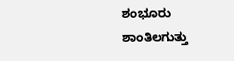ಶಂಭೂರು ಶಾಂತಿಲಗುತ್ತು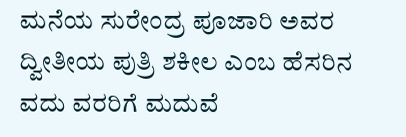ಮನೆಯ ಸುರೇಂದ್ರ ಪೂಜಾರಿ ಅವರ ದ್ವೀತೀಯ ಪುತ್ರಿ ಶಕೀಲ ಎಂಬ ಹೆಸರಿನ ವದು ವರರಿಗೆ ಮದುವೆ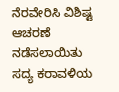ನೆರವೇರಿಸಿ ವಿಶಿಷ್ಟ ಆಚರಣೆ ನಡೆಸಲಾಯಿತು ಸದ್ಯ ಕರಾವಳಿಯ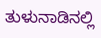ತುಳುನಾಡಿನಲ್ಲಿ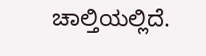ಚಾಲ್ತಿಯಲ್ಲಿದೆ.